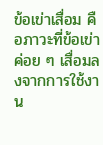ข้อเข่าเสื่อม คือภาวะที่ข้อเข่าค่อย ๆ เสื่อมลงจากการใช้งาน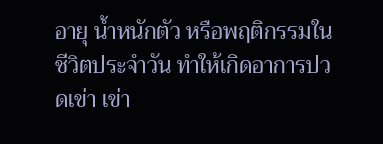อายุ น้ำหนักตัว หรือพฤติกรรมในชีวิตประจำวัน ทำให้เกิดอาการปวดเข่า เข่า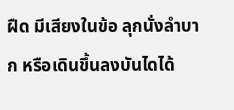ฝืด มีเสียงในข้อ ลุกนั่งลำบาก หรือเดินขึ้นลงบันไดได้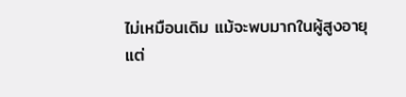ไม่เหมือนเดิม แม้จะพบมากในผู้สูงอายุ แต่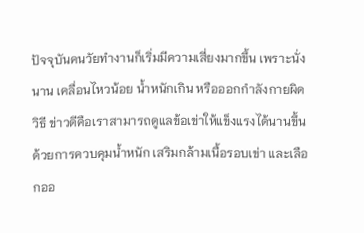ปัจจุบันคนวัยทำงานก็เริ่มมีความเสี่ยงมากขึ้น เพราะนั่งนาน เคลื่อนไหวน้อย น้ำหนักเกิน หรือออกกำลังกายผิดวิธี ข่าวดีคือเราสามารถดูแลข้อเข่าให้แข็งแรงได้นานขึ้น ด้วยการควบคุมน้ำหนัก เสริมกล้ามเนื้อรอบเข่า และเลือกออ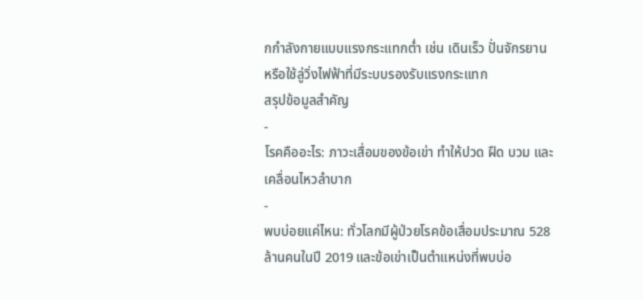กกำลังกายแบบแรงกระแทกต่ำ เช่น เดินเร็ว ปั่นจักรยาน หรือใช้ลู่วิ่งไฟฟ้าที่มีระบบรองรับแรงกระแทก
สรุปข้อมูลสำคัญ
-
โรคคืออะไร: ภาวะเสื่อมของข้อเข่า ทำให้ปวด ฝืด บวม และเคลื่อนไหวลำบาก
-
พบบ่อยแค่ไหน: ทั่วโลกมีผู้ป่วยโรคข้อเสื่อมประมาณ 528 ล้านคนในปี 2019 และข้อเข่าเป็นตำแหน่งที่พบบ่อ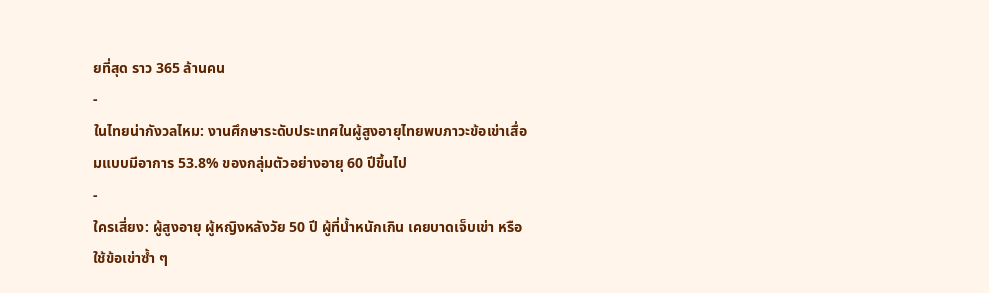ยที่สุด ราว 365 ล้านคน
-
ในไทยน่ากังวลไหม: งานศึกษาระดับประเทศในผู้สูงอายุไทยพบภาวะข้อเข่าเสื่อมแบบมีอาการ 53.8% ของกลุ่มตัวอย่างอายุ 60 ปีขึ้นไป
-
ใครเสี่ยง: ผู้สูงอายุ ผู้หญิงหลังวัย 50 ปี ผู้ที่น้ำหนักเกิน เคยบาดเจ็บเข่า หรือใช้ข้อเข่าซ้ำ ๆ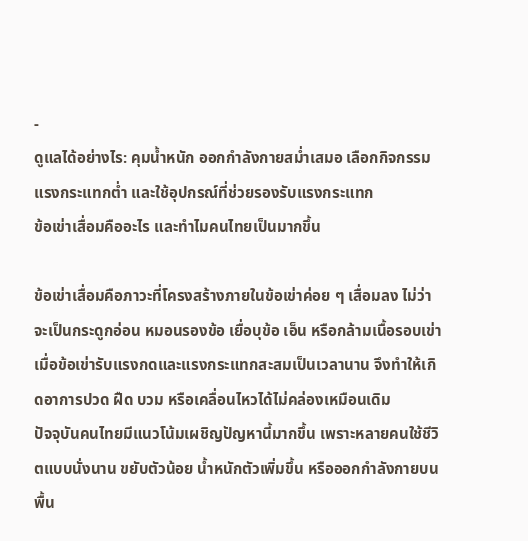-
ดูแลได้อย่างไร: คุมน้ำหนัก ออกกำลังกายสม่ำเสมอ เลือกกิจกรรมแรงกระแทกต่ำ และใช้อุปกรณ์ที่ช่วยรองรับแรงกระแทก
ข้อเข่าเสื่อมคืออะไร และทำไมคนไทยเป็นมากขึ้น

ข้อเข่าเสื่อมคือภาวะที่โครงสร้างภายในข้อเข่าค่อย ๆ เสื่อมลง ไม่ว่าจะเป็นกระดูกอ่อน หมอนรองข้อ เยื่อบุข้อ เอ็น หรือกล้ามเนื้อรอบเข่า เมื่อข้อเข่ารับแรงกดและแรงกระแทกสะสมเป็นเวลานาน จึงทำให้เกิดอาการปวด ฝืด บวม หรือเคลื่อนไหวได้ไม่คล่องเหมือนเดิม
ปัจจุบันคนไทยมีแนวโน้มเผชิญปัญหานี้มากขึ้น เพราะหลายคนใช้ชีวิตแบบนั่งนาน ขยับตัวน้อย น้ำหนักตัวเพิ่มขึ้น หรือออกกำลังกายบนพื้น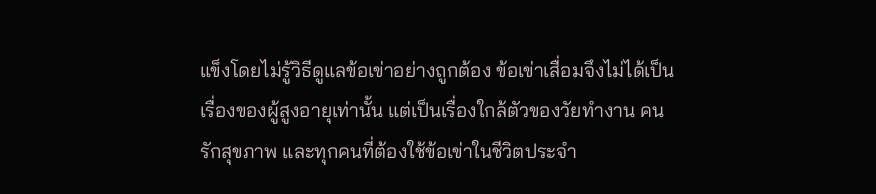แข็งโดยไม่รู้วิธีดูแลข้อเข่าอย่างถูกต้อง ข้อเข่าเสื่อมจึงไม่ได้เป็นเรื่องของผู้สูงอายุเท่านั้น แต่เป็นเรื่องใกล้ตัวของวัยทำงาน คนรักสุขภาพ และทุกคนที่ต้องใช้ข้อเข่าในชีวิตประจำ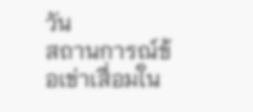วัน
สถานการณ์ข้อเข่าเสื่อมใน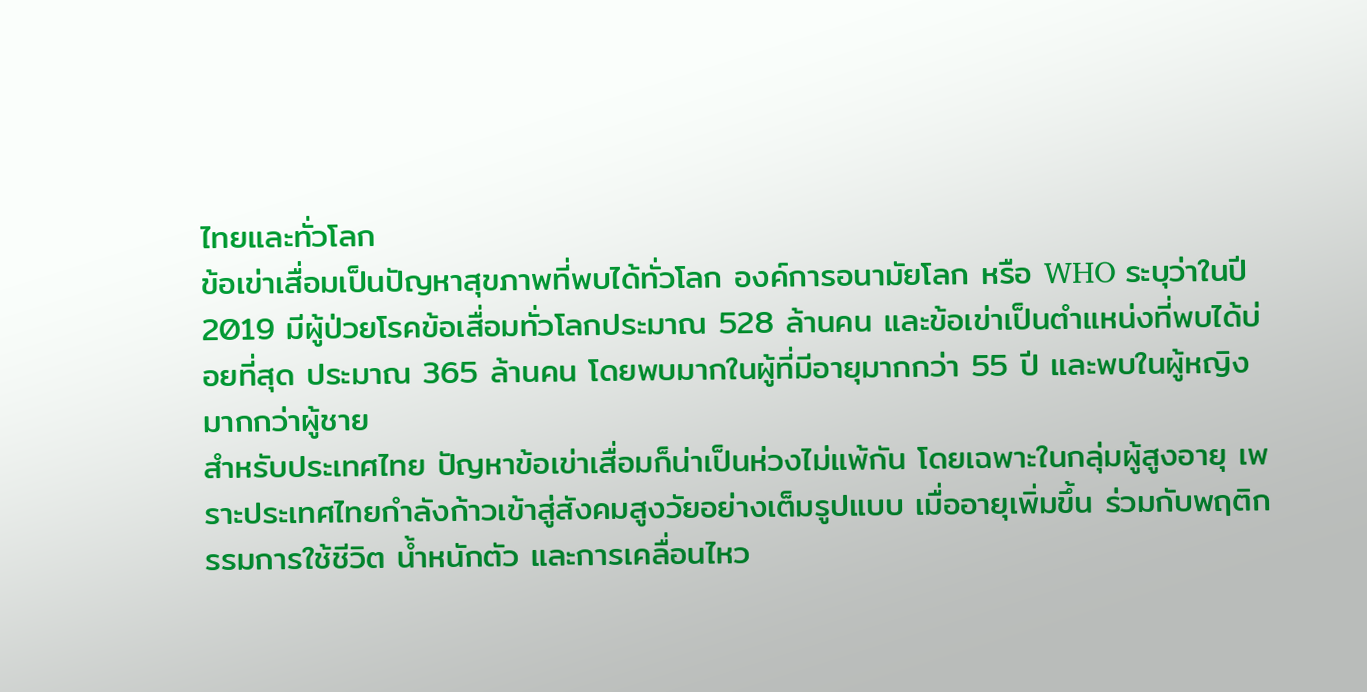ไทยและทั่วโลก
ข้อเข่าเสื่อมเป็นปัญหาสุขภาพที่พบได้ทั่วโลก องค์การอนามัยโลก หรือ WHO ระบุว่าในปี 2019 มีผู้ป่วยโรคข้อเสื่อมทั่วโลกประมาณ 528 ล้านคน และข้อเข่าเป็นตำแหน่งที่พบได้บ่อยที่สุด ประมาณ 365 ล้านคน โดยพบมากในผู้ที่มีอายุมากกว่า 55 ปี และพบในผู้หญิงมากกว่าผู้ชาย
สำหรับประเทศไทย ปัญหาข้อเข่าเสื่อมก็น่าเป็นห่วงไม่แพ้กัน โดยเฉพาะในกลุ่มผู้สูงอายุ เพราะประเทศไทยกำลังก้าวเข้าสู่สังคมสูงวัยอย่างเต็มรูปแบบ เมื่ออายุเพิ่มขึ้น ร่วมกับพฤติกรรมการใช้ชีวิต น้ำหนักตัว และการเคลื่อนไหว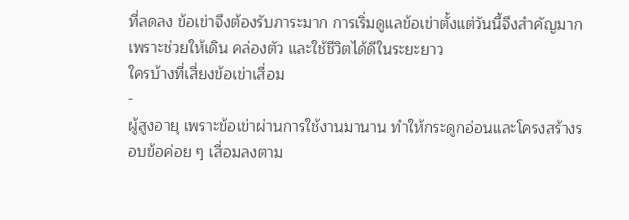ที่ลดลง ข้อเข่าจึงต้องรับภาระมาก การเริ่มดูแลข้อเข่าตั้งแต่วันนี้จึงสำคัญมาก เพราะช่วยให้เดิน คล่องตัว และใช้ชีวิตได้ดีในระยะยาว
ใครบ้างที่เสี่ยงข้อเข่าเสื่อม
-
ผู้สูงอายุ เพราะข้อเข่าผ่านการใช้งานมานาน ทำให้กระดูกอ่อนและโครงสร้างรอบข้อค่อย ๆ เสื่อมลงตาม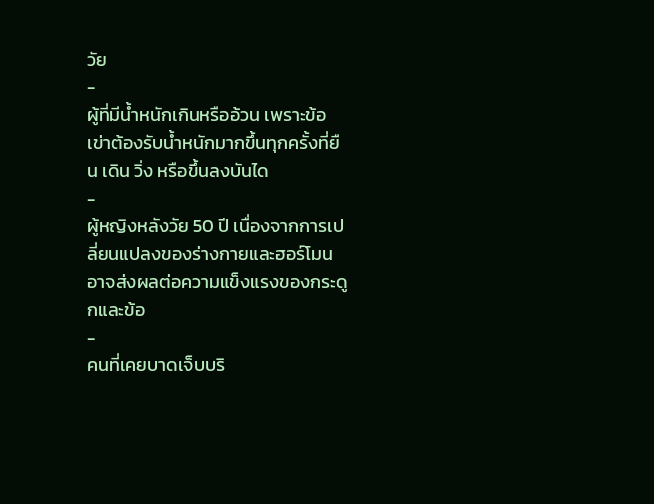วัย
-
ผู้ที่มีน้ำหนักเกินหรืออ้วน เพราะข้อเข่าต้องรับน้ำหนักมากขึ้นทุกครั้งที่ยืน เดิน วิ่ง หรือขึ้นลงบันได
-
ผู้หญิงหลังวัย 50 ปี เนื่องจากการเปลี่ยนแปลงของร่างกายและฮอร์โมนอาจส่งผลต่อความแข็งแรงของกระดูกและข้อ
-
คนที่เคยบาดเจ็บบริ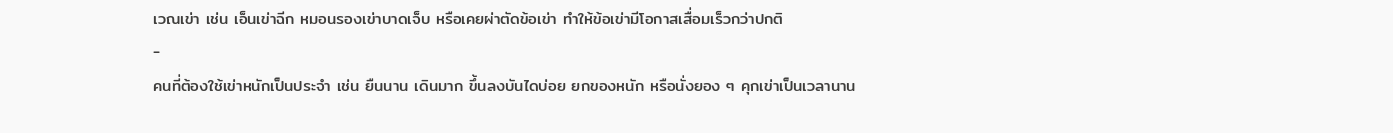เวณเข่า เช่น เอ็นเข่าฉีก หมอนรองเข่าบาดเจ็บ หรือเคยผ่าตัดข้อเข่า ทำให้ข้อเข่ามีโอกาสเสื่อมเร็วกว่าปกติ
-
คนที่ต้องใช้เข่าหนักเป็นประจำ เช่น ยืนนาน เดินมาก ขึ้นลงบันไดบ่อย ยกของหนัก หรือนั่งยอง ๆ คุกเข่าเป็นเวลานาน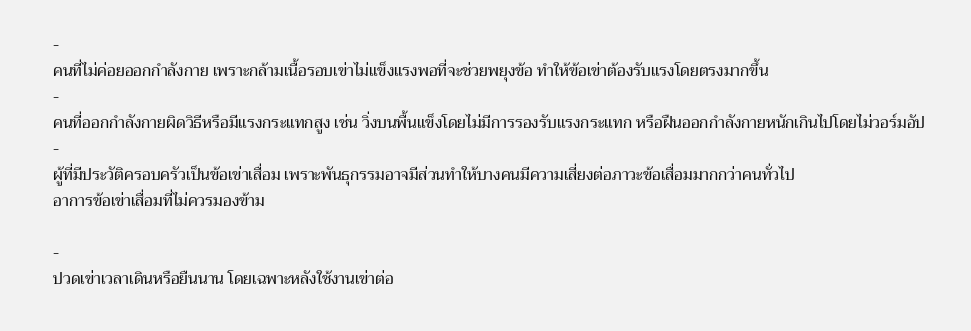-
คนที่ไม่ค่อยออกกำลังกาย เพราะกล้ามเนื้อรอบเข่าไม่แข็งแรงพอที่จะช่วยพยุงข้อ ทำให้ข้อเข่าต้องรับแรงโดยตรงมากขึ้น
-
คนที่ออกกำลังกายผิดวิธีหรือมีแรงกระแทกสูง เช่น วิ่งบนพื้นแข็งโดยไม่มีการรองรับแรงกระแทก หรือฝืนออกกำลังกายหนักเกินไปโดยไม่วอร์มอัป
-
ผู้ที่มีประวัติครอบครัวเป็นข้อเข่าเสื่อม เพราะพันธุกรรมอาจมีส่วนทำให้บางคนมีความเสี่ยงต่อภาวะข้อเสื่อมมากกว่าคนทั่วไป
อาการข้อเข่าเสื่อมที่ไม่ควรมองข้าม

-
ปวดเข่าเวลาเดินหรือยืนนาน โดยเฉพาะหลังใช้งานเข่าต่อ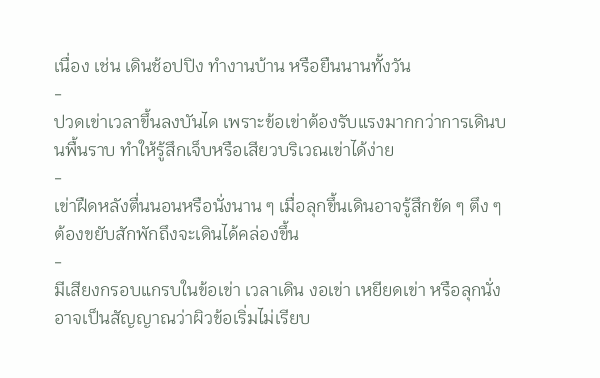เนื่อง เช่น เดินช้อปปิง ทำงานบ้าน หรือยืนนานทั้งวัน
-
ปวดเข่าเวลาขึ้นลงบันได เพราะข้อเข่าต้องรับแรงมากกว่าการเดินบนพื้นราบ ทำให้รู้สึกเจ็บหรือเสียวบริเวณเข่าได้ง่าย
-
เข่าฝืดหลังตื่นนอนหรือนั่งนาน ๆ เมื่อลุกขึ้นเดินอาจรู้สึกขัด ๆ ตึง ๆ ต้องขยับสักพักถึงจะเดินได้คล่องขึ้น
-
มีเสียงกรอบแกรบในข้อเข่า เวลาเดิน งอเข่า เหยียดเข่า หรือลุกนั่ง อาจเป็นสัญญาณว่าผิวข้อเริ่มไม่เรียบ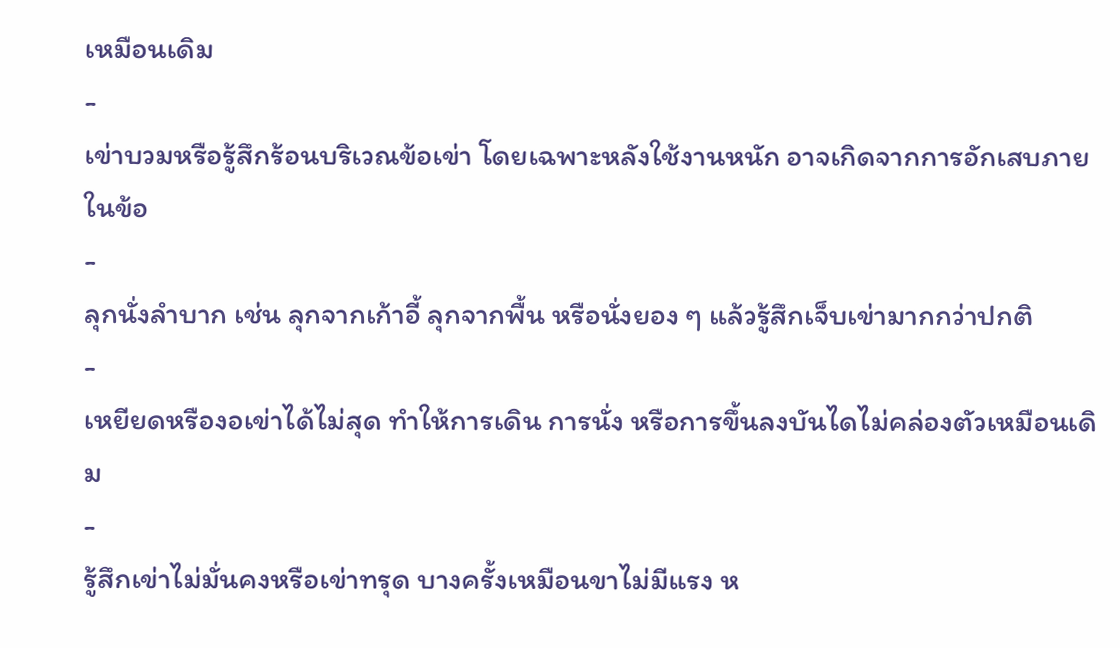เหมือนเดิม
-
เข่าบวมหรือรู้สึกร้อนบริเวณข้อเข่า โดยเฉพาะหลังใช้งานหนัก อาจเกิดจากการอักเสบภายในข้อ
-
ลุกนั่งลำบาก เช่น ลุกจากเก้าอี้ ลุกจากพื้น หรือนั่งยอง ๆ แล้วรู้สึกเจ็บเข่ามากกว่าปกติ
-
เหยียดหรืองอเข่าได้ไม่สุด ทำให้การเดิน การนั่ง หรือการขึ้นลงบันไดไม่คล่องตัวเหมือนเดิม
-
รู้สึกเข่าไม่มั่นคงหรือเข่าทรุด บางครั้งเหมือนขาไม่มีแรง ห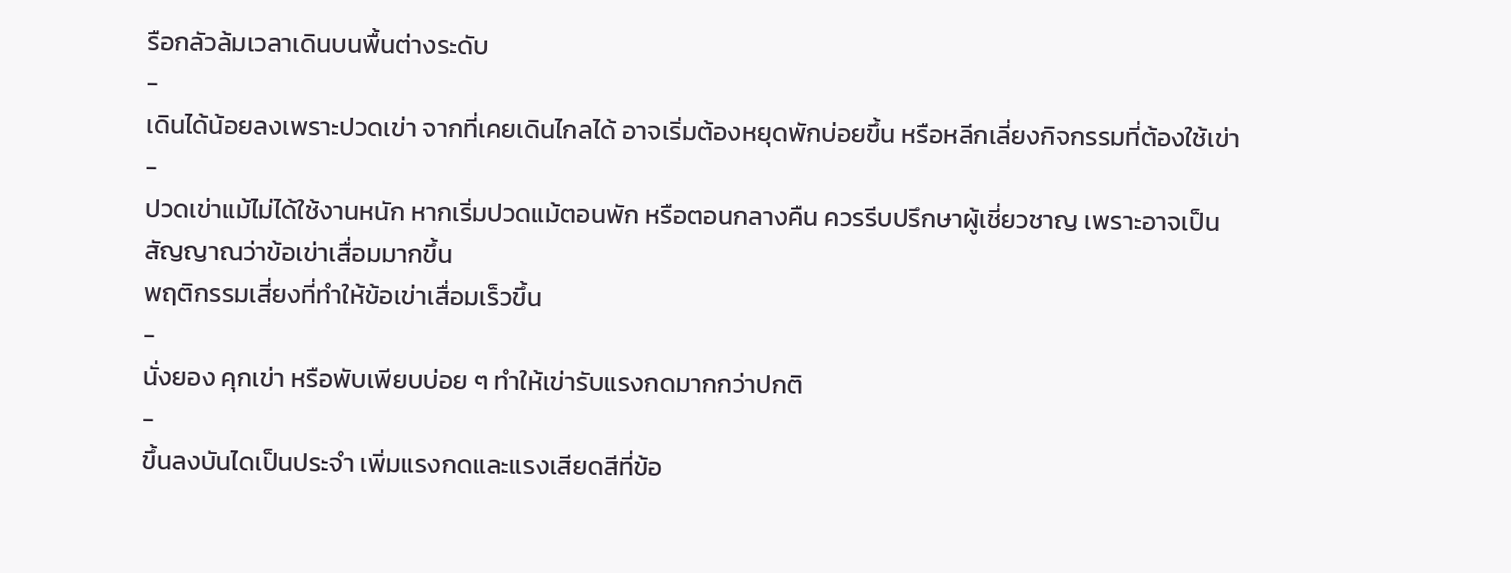รือกลัวล้มเวลาเดินบนพื้นต่างระดับ
-
เดินได้น้อยลงเพราะปวดเข่า จากที่เคยเดินไกลได้ อาจเริ่มต้องหยุดพักบ่อยขึ้น หรือหลีกเลี่ยงกิจกรรมที่ต้องใช้เข่า
-
ปวดเข่าแม้ไม่ได้ใช้งานหนัก หากเริ่มปวดแม้ตอนพัก หรือตอนกลางคืน ควรรีบปรึกษาผู้เชี่ยวชาญ เพราะอาจเป็นสัญญาณว่าข้อเข่าเสื่อมมากขึ้น
พฤติกรรมเสี่ยงที่ทำให้ข้อเข่าเสื่อมเร็วขึ้น
-
นั่งยอง คุกเข่า หรือพับเพียบบ่อย ๆ ทำให้เข่ารับแรงกดมากกว่าปกติ
-
ขึ้นลงบันไดเป็นประจำ เพิ่มแรงกดและแรงเสียดสีที่ข้อ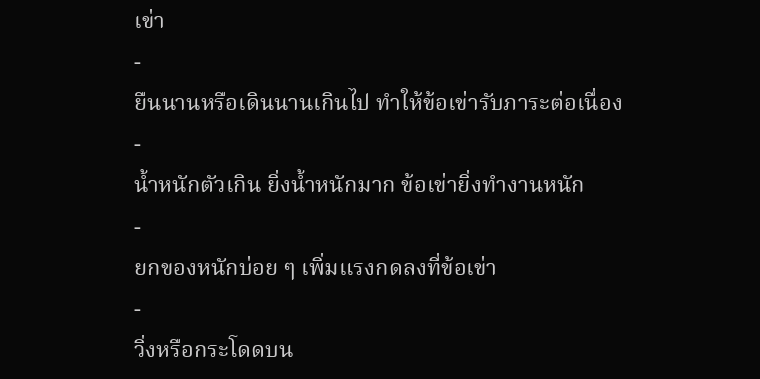เข่า
-
ยืนนานหรือเดินนานเกินไป ทำให้ข้อเข่ารับภาระต่อเนื่อง
-
น้ำหนักตัวเกิน ยิ่งน้ำหนักมาก ข้อเข่ายิ่งทำงานหนัก
-
ยกของหนักบ่อย ๆ เพิ่มแรงกดลงที่ข้อเข่า
-
วิ่งหรือกระโดดบน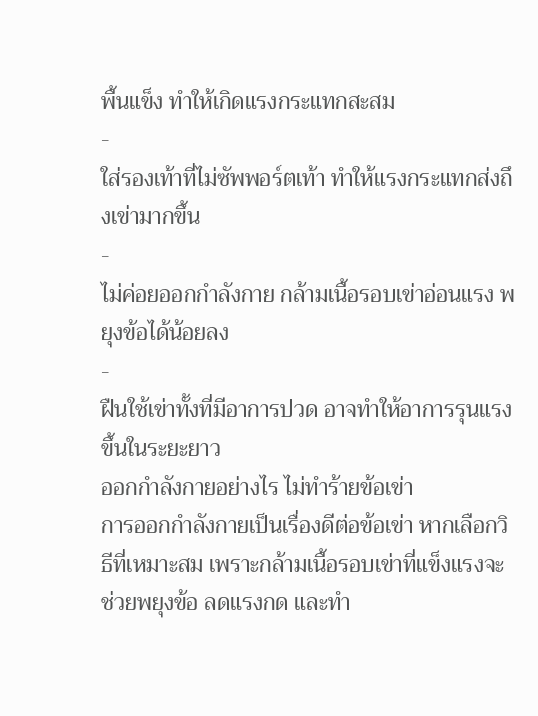พื้นแข็ง ทำให้เกิดแรงกระแทกสะสม
-
ใส่รองเท้าที่ไม่ซัพพอร์ตเท้า ทำให้แรงกระแทกส่งถึงเข่ามากขึ้น
-
ไม่ค่อยออกกำลังกาย กล้ามเนื้อรอบเข่าอ่อนแรง พยุงข้อได้น้อยลง
-
ฝืนใช้เข่าทั้งที่มีอาการปวด อาจทำให้อาการรุนแรงขึ้นในระยะยาว
ออกกำลังกายอย่างไร ไม่ทำร้ายข้อเข่า
การออกกำลังกายเป็นเรื่องดีต่อข้อเข่า หากเลือกวิธีที่เหมาะสม เพราะกล้ามเนื้อรอบเข่าที่แข็งแรงจะช่วยพยุงข้อ ลดแรงกด และทำ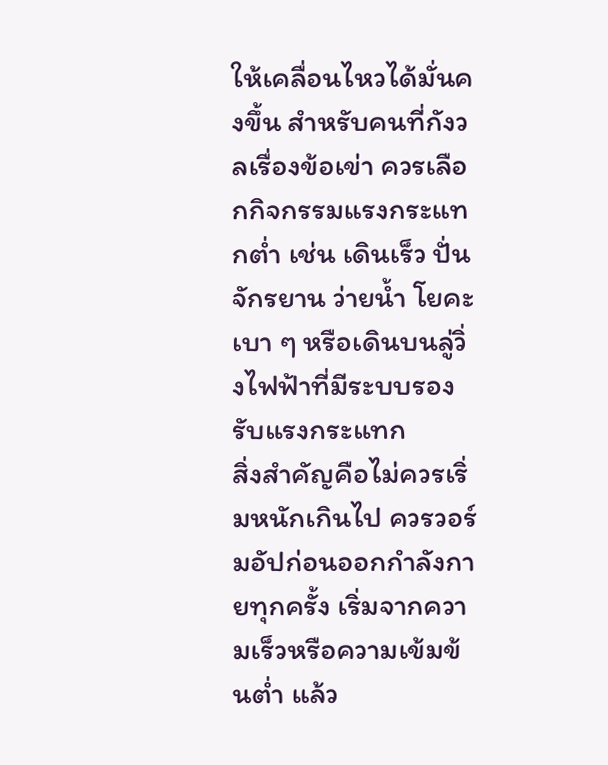ให้เคลื่อนไหวได้มั่นคงขึ้น สำหรับคนที่กังวลเรื่องข้อเข่า ควรเลือกกิจกรรมแรงกระแทกต่ำ เช่น เดินเร็ว ปั่นจักรยาน ว่ายน้ำ โยคะเบา ๆ หรือเดินบนลู่วิ่งไฟฟ้าที่มีระบบรองรับแรงกระแทก
สิ่งสำคัญคือไม่ควรเริ่มหนักเกินไป ควรวอร์มอัปก่อนออกกำลังกายทุกครั้ง เริ่มจากความเร็วหรือความเข้มข้นต่ำ แล้ว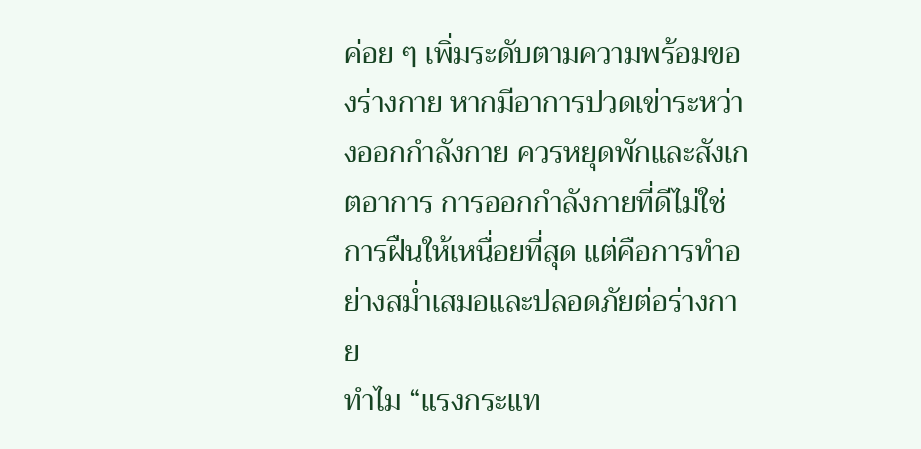ค่อย ๆ เพิ่มระดับตามความพร้อมของร่างกาย หากมีอาการปวดเข่าระหว่างออกกำลังกาย ควรหยุดพักและสังเกตอาการ การออกกำลังกายที่ดีไม่ใช่การฝืนให้เหนื่อยที่สุด แต่คือการทำอย่างสม่ำเสมอและปลอดภัยต่อร่างกาย
ทำไม “แรงกระแท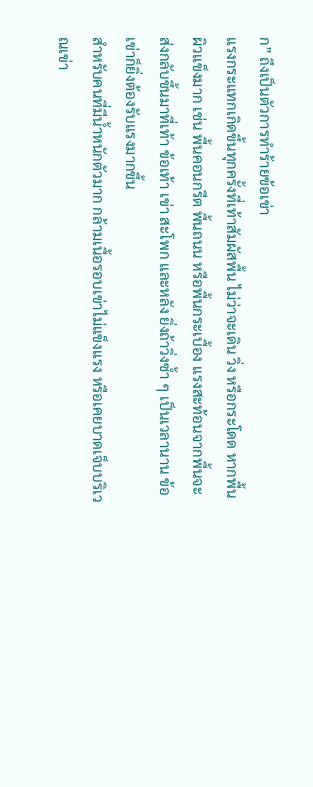ก” ถึงเป็นตัวการทำร้ายข้อเข่า
แรงกระแทกเกิดขึ้นทุกครั้งที่เท้าสัมผัสพื้น ไม่ว่าจะเดิน วิ่ง หรือกระโดด หากพื้นผิวแข็งมาก เช่น พื้นคอนกรีต พื้นถนน หรือพื้นกระเบื้อง แรงสะท้อนจากพื้นจะส่งกลับขึ้นมาที่เท้า ข้อเท้า เข่า สะโพก และหลัง ยิ่งถ้าวิ่งซ้ำ ๆ เป็นเวลานาน ข้อเข่าก็ยิ่งต้องรับแรงมากขึ้น
สำหรับคนที่มีน้ำหนักตัวมาก กล้ามเนื้อรอบเข่าไม่แข็งแรง หรือเคยบาดเจ็บบริเวณเข่า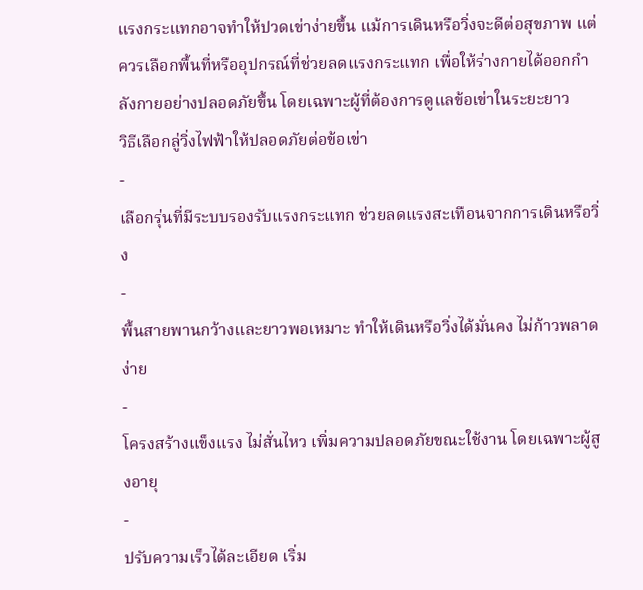แรงกระแทกอาจทำให้ปวดเข่าง่ายขึ้น แม้การเดินหรือวิ่งจะดีต่อสุขภาพ แต่ควรเลือกพื้นที่หรืออุปกรณ์ที่ช่วยลดแรงกระแทก เพื่อให้ร่างกายได้ออกกำลังกายอย่างปลอดภัยขึ้น โดยเฉพาะผู้ที่ต้องการดูแลข้อเข่าในระยะยาว
วิธีเลือกลู่วิ่งไฟฟ้าให้ปลอดภัยต่อข้อเข่า
-
เลือกรุ่นที่มีระบบรองรับแรงกระแทก ช่วยลดแรงสะเทือนจากการเดินหรือวิ่ง
-
พื้นสายพานกว้างและยาวพอเหมาะ ทำให้เดินหรือวิ่งได้มั่นคง ไม่ก้าวพลาดง่าย
-
โครงสร้างแข็งแรง ไม่สั่นไหว เพิ่มความปลอดภัยขณะใช้งาน โดยเฉพาะผู้สูงอายุ
-
ปรับความเร็วได้ละเอียด เริ่ม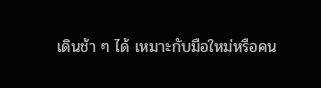เดินช้า ๆ ได้ เหมาะกับมือใหม่หรือคน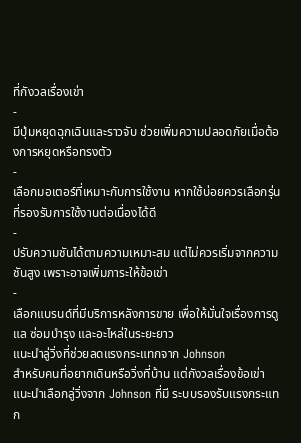ที่กังวลเรื่องเข่า
-
มีปุ่มหยุดฉุกเฉินและราวจับ ช่วยเพิ่มความปลอดภัยเมื่อต้องการหยุดหรือทรงตัว
-
เลือกมอเตอร์ที่เหมาะกับการใช้งาน หากใช้บ่อยควรเลือกรุ่นที่รองรับการใช้งานต่อเนื่องได้ดี
-
ปรับความชันได้ตามความเหมาะสม แต่ไม่ควรเริ่มจากความชันสูง เพราะอาจเพิ่มภาระให้ข้อเข่า
-
เลือกแบรนด์ที่มีบริการหลังการขาย เพื่อให้มั่นใจเรื่องการดูแล ซ่อมบำรุง และอะไหล่ในระยะยาว
แนะนำลู่วิ่งที่ช่วยลดแรงกระแทกจาก Johnson
สำหรับคนที่อยากเดินหรือวิ่งที่บ้าน แต่กังวลเรื่องข้อเข่า แนะนำเลือกลู่วิ่งจาก Johnson ที่มี ระบบรองรับแรงกระแทก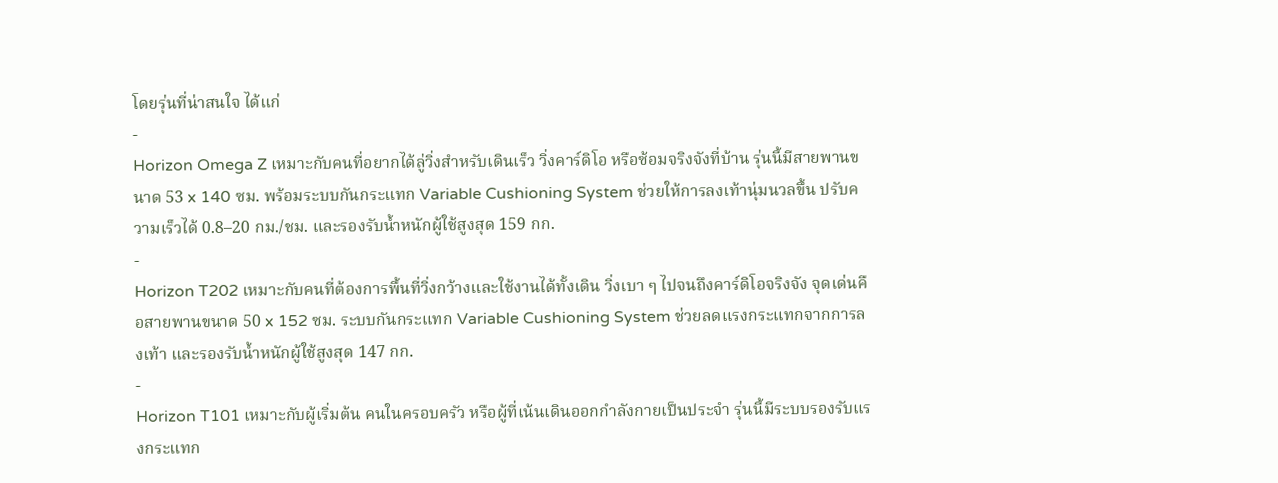โดยรุ่นที่น่าสนใจ ได้แก่
-
Horizon Omega Z เหมาะกับคนที่อยากได้ลู่วิ่งสำหรับเดินเร็ว วิ่งคาร์ดิโอ หรือซ้อมจริงจังที่บ้าน รุ่นนี้มีสายพานขนาด 53 x 140 ซม. พร้อมระบบกันกระแทก Variable Cushioning System ช่วยให้การลงเท้านุ่มนวลขึ้น ปรับความเร็วได้ 0.8–20 กม./ชม. และรองรับน้ำหนักผู้ใช้สูงสุด 159 กก.
-
Horizon T202 เหมาะกับคนที่ต้องการพื้นที่วิ่งกว้างและใช้งานได้ทั้งเดิน วิ่งเบา ๆ ไปจนถึงคาร์ดิโอจริงจัง จุดเด่นคือสายพานขนาด 50 x 152 ซม. ระบบกันกระแทก Variable Cushioning System ช่วยลดแรงกระแทกจากการลงเท้า และรองรับน้ำหนักผู้ใช้สูงสุด 147 กก.
-
Horizon T101 เหมาะกับผู้เริ่มต้น คนในครอบครัว หรือผู้ที่เน้นเดินออกกำลังกายเป็นประจำ รุ่นนี้มีระบบรองรับแรงกระแทก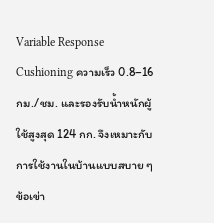Variable Response Cushioning ความเร็ว 0.8–16 กม./ชม. และรองรับน้ำหนักผู้ใช้สูงสุด 124 กก. จึงเหมาะกับการใช้งานในบ้านแบบสบาย ๆ
ข้อเข่า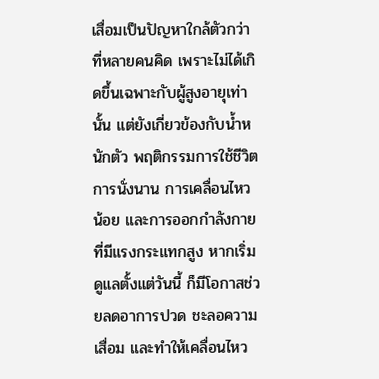เสื่อมเป็นปัญหาใกล้ตัวกว่าที่หลายคนคิด เพราะไม่ได้เกิดขึ้นเฉพาะกับผู้สูงอายุเท่านั้น แต่ยังเกี่ยวข้องกับน้ำหนักตัว พฤติกรรมการใช้ชีวิต การนั่งนาน การเคลื่อนไหวน้อย และการออกกำลังกายที่มีแรงกระแทกสูง หากเริ่มดูแลตั้งแต่วันนี้ ก็มีโอกาสช่วยลดอาการปวด ชะลอความเสื่อม และทำให้เคลื่อนไหว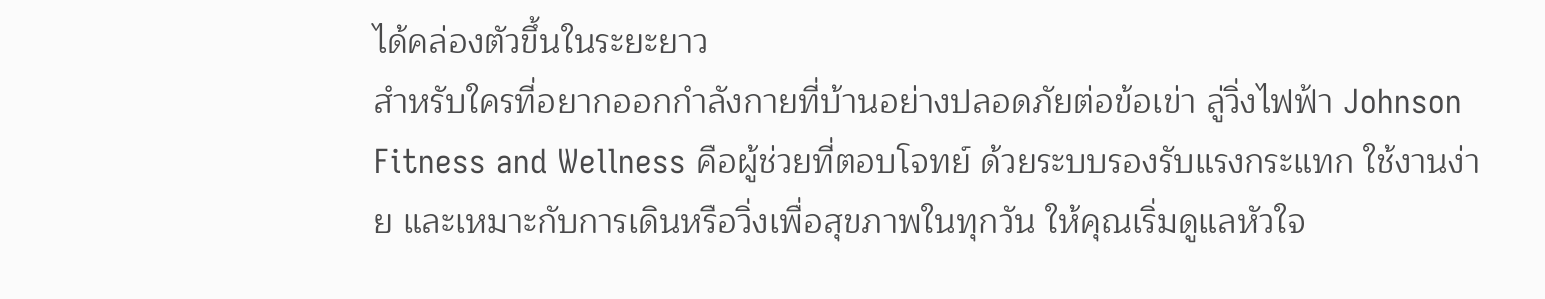ได้คล่องตัวขึ้นในระยะยาว
สำหรับใครที่อยากออกกำลังกายที่บ้านอย่างปลอดภัยต่อข้อเข่า ลู่วิ่งไฟฟ้า Johnson Fitness and Wellness คือผู้ช่วยที่ตอบโจทย์ ด้วยระบบรองรับแรงกระแทก ใช้งานง่าย และเหมาะกับการเดินหรือวิ่งเพื่อสุขภาพในทุกวัน ให้คุณเริ่มดูแลหัวใจ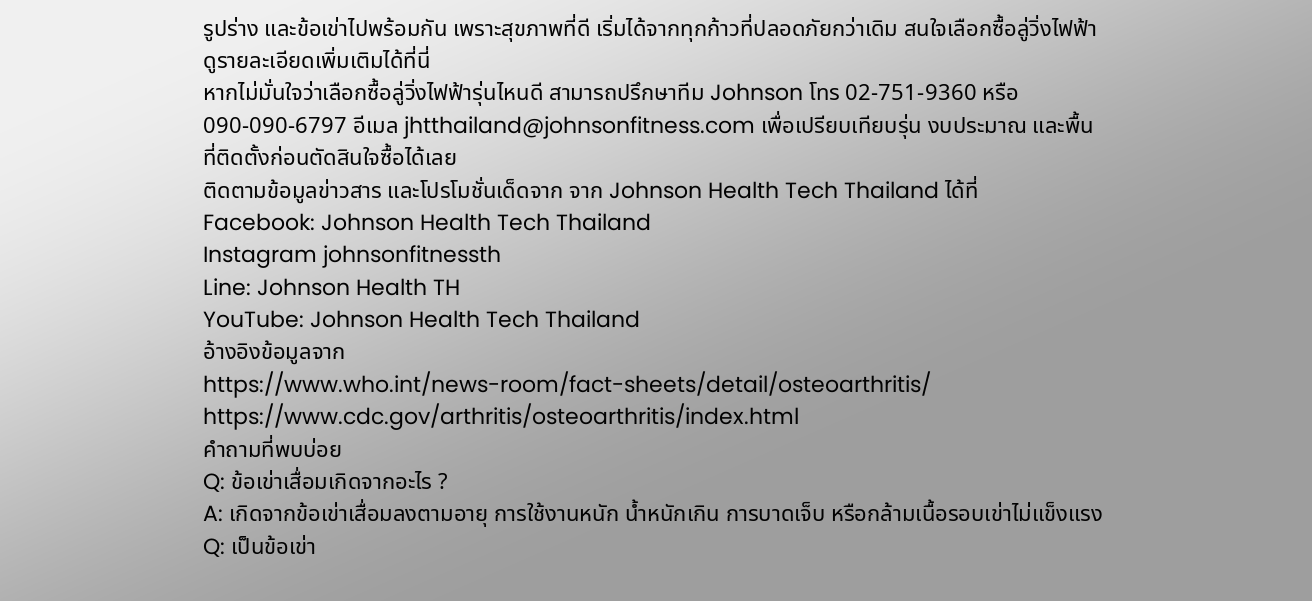รูปร่าง และข้อเข่าไปพร้อมกัน เพราะสุขภาพที่ดี เริ่มได้จากทุกก้าวที่ปลอดภัยกว่าเดิม สนใจเลือกซื้อลู่วิ่งไฟฟ้าดูรายละเอียดเพิ่มเติมได้ที่นี่
หากไม่มั่นใจว่าเลือกซื้อลู่วิ่งไฟฟ้ารุ่นไหนดี สามารถปรึกษาทีม Johnson โทร 02-751-9360 หรือ 090-090-6797 อีเมล jhtthailand@johnsonfitness.com เพื่อเปรียบเทียบรุ่น งบประมาณ และพื้นที่ติดตั้งก่อนตัดสินใจซื้อได้เลย
ติดตามข้อมูลข่าวสาร และโปรโมชั่นเด็ดจาก จาก Johnson Health Tech Thailand ได้ที่
Facebook: Johnson Health Tech Thailand
Instagram johnsonfitnessth
Line: Johnson Health TH
YouTube: Johnson Health Tech Thailand
อ้างอิงข้อมูลจาก
https://www.who.int/news-room/fact-sheets/detail/osteoarthritis/
https://www.cdc.gov/arthritis/osteoarthritis/index.html
คำถามที่พบบ่อย
Q: ข้อเข่าเสื่อมเกิดจากอะไร ?
A: เกิดจากข้อเข่าเสื่อมลงตามอายุ การใช้งานหนัก น้ำหนักเกิน การบาดเจ็บ หรือกล้ามเนื้อรอบเข่าไม่แข็งแรง
Q: เป็นข้อเข่า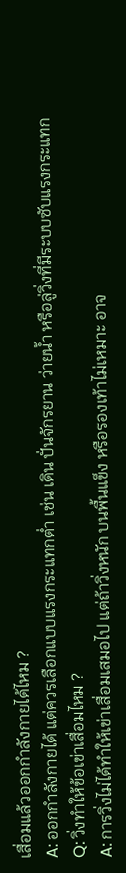เสื่อมแล้วออกกำลังกายได้ไหม ?
A: ออกกำลังกายได้ แต่ควรเลือกแบบแรงกระแทกต่ำ เช่น เดิน ปั่นจักรยาน ว่ายน้ำ หรือลู่วิ่งที่มีระบบซับแรงกระแทก
Q: วิ่งทำให้ข้อเข่าเสื่อมไหม ?
A: การวิ่งไม่ได้ทำให้เข่าเสื่อมเสมอไป แต่ถ้าวิ่งหนัก บนพื้นแข็ง หรือรองเท้าไม่เหมาะ อาจ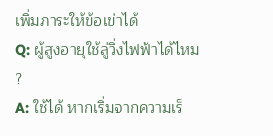เพิ่มภาระให้ข้อเข่าได้
Q: ผู้สูงอายุใช้ลู่วิ่งไฟฟ้าได้ไหม ?
A: ใช้ได้ หากเริ่มจากความเร็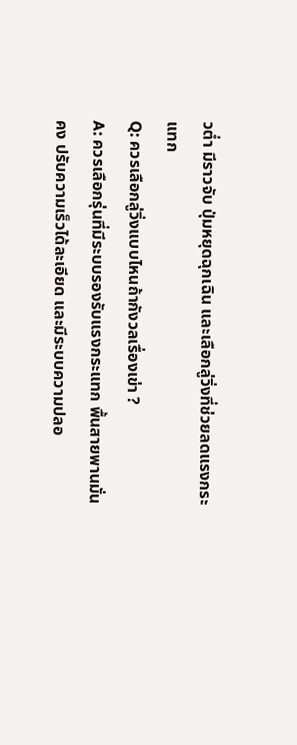วต่ำ มีราวจับ ปุ่มหยุดฉุกเฉิน และเลือกลู่วิ่งที่ช่วยลดแรงกระแทก
Q: ควรเลือกลู่วิ่งแบบไหนถ้ากังวลเรื่องเข่า ?
A: ควรเลือกรุ่นที่มีระบบรองรับแรงกระแทก พื้นสายพานมั่นคง ปรับความเร็วได้ละเอียด และมีระบบความปลอ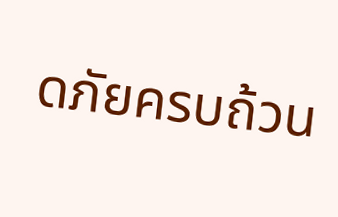ดภัยครบถ้วน